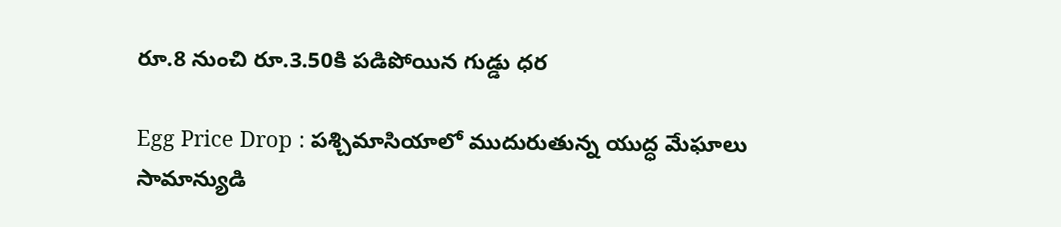రూ.8 నుంచి రూ.3.50కి పడిపోయిన గుడ్డు ధర

Egg Price Drop : పశ్చిమాసియాలో ముదురుతున్న యుద్ధ మేఘాలు సామాన్యుడి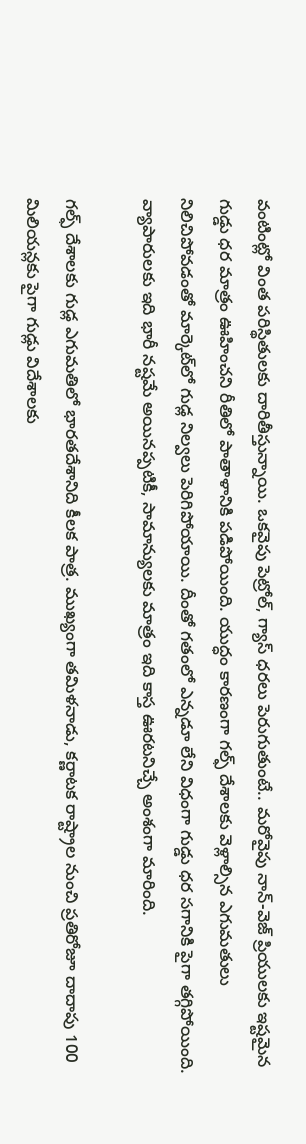వంటింట్లో వింత పరిస్థితులకు దారితీస్తున్నాయి. ఒకవైపు పెట్రోల్, గ్యాస్ ధరలు పెరుగుతుంటే.. మరోవైపు నాన్-వెజ్ ప్రియులకు ఇష్టమైన గుడ్డు ధర మాత్రం ఊహించని రీతిలో పాతాళానికి పడిపోయింది. యుద్ధం కారణంగా గల్ఫ్ దేశాలకు వెళ్లాల్సిన ఎగుమతులు నిలిచిపోవడంతో మార్కెట్‌లో గుడ్ల నిల్వలు పెరిగిపోయాయి. దీంతో గతంలో ఎన్నడూ లేని విధంగా గుడ్డు ధర సగానికి పైగా తగ్గిపోయింది. వ్యాపారులకు ఇది భారీ నష్టమే అయినప్పటికీ, సామాన్యులకు మాత్రం ఇది కాస్త ఊరటనిచ్చే అంశంగా మారింది.

గల్ఫ్ దేశాలకు గుడ్ల ఎగుమతిలో భారతదేశానిది కీలక పాత్ర. ముఖ్యంగా తమిళనాడు, కర్ణాటక రాష్ట్రాల నుంచి ప్రతిరోజూ దాదాపు 100 మిలియన్లకు పైగా గుడ్లు విదేశాలకు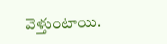వెళ్తుంటాయి.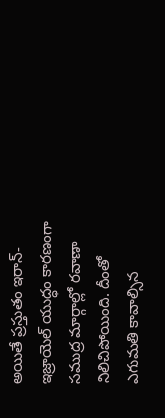అయితే ప్రస్తుతం ఇరాన్-ఇజ్రాయెల్ యుద్ధం కారణంగా సముద్ర మార్గాల్లో రవాణా నిలిచిపోయింది. దీంతో ఎగుమతి కావాల్సిన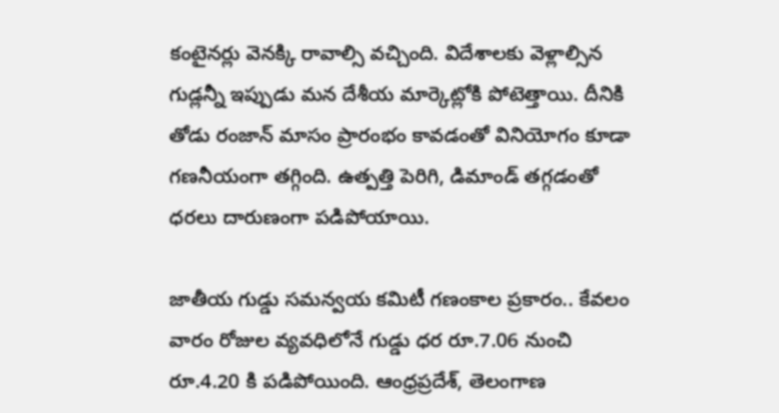కంటైనర్లు వెనక్కి రావాల్సి వచ్చింది. విదేశాలకు వెళ్లాల్సిన గుడ్లన్నీ ఇప్పుడు మన దేశీయ మార్కెట్లోకి పోటెత్తాయి. దీనికి తోడు రంజాన్ మాసం ప్రారంభం కావడంతో వినియోగం కూడా గణనీయంగా తగ్గింది. ఉత్పత్తి పెరిగి, డిమాండ్ తగ్గడంతో ధరలు దారుణంగా పడిపోయాయి.

జాతీయ గుడ్డు సమన్వయ కమిటీ గణంకాల ప్రకారం.. కేవలం వారం రోజుల వ్యవధిలోనే గుడ్డు ధర రూ.7.06 నుంచి రూ.4.20 కి పడిపోయింది. ఆంధ్రప్రదేశ్, తెలంగాణ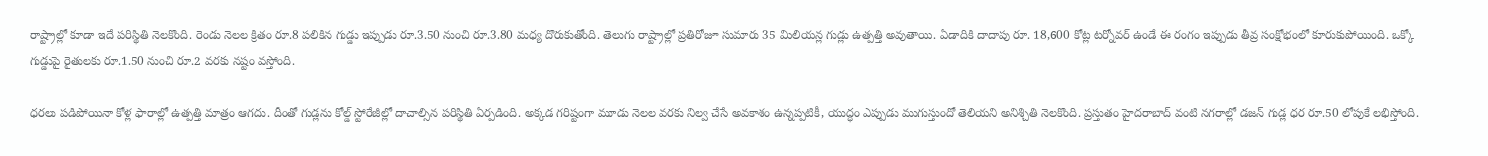రాష్ట్రాల్లో కూడా ఇదే పరిస్థితి నెలకొంది. రెండు నెలల క్రితం రూ.8 పలికిన గుడ్డు ఇప్పుడు రూ.3.50 నుంచి రూ.3.80 మధ్య దొరుకుతోంది. తెలుగు రాష్ట్రాల్లో ప్రతిరోజూ సుమారు 35 మిలియన్ల గుడ్లు ఉత్పత్తి అవుతాయి. ఏడాదికి దాదాపు రూ. 18,600 కోట్ల టర్నోవర్ ఉండే ఈ రంగం ఇప్పుడు తీవ్ర సంక్షోభంలో కూరుకుపోయింది. ఒక్కో గుడ్డుపై రైతులకు రూ.1.50 నుంచి రూ.2 వరకు నష్టం వస్తోంది.

ధరలు పడిపోయినా కోళ్ల ఫారాల్లో ఉత్పత్తి మాత్రం ఆగదు. దీంతో గుడ్లను కోల్డ్ స్టోరేజీల్లో దాచాల్సిన పరిస్థితి ఏర్పడింది. అక్కడ గరిష్టంగా మూడు నెలల వరకు నిల్వ చేసే అవకాశం ఉన్నప్పటికీ, యుద్ధం ఎప్పుడు ముగుస్తుందో తెలియని అనిశ్చితి నెలకొంది. ప్రస్తుతం హైదరాబాద్ వంటి నగరాల్లో డజన్ గుడ్ల ధర రూ.50 లోపుకే లభిస్తోంది.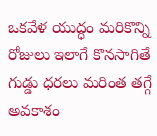ఒకవేళ యుద్ధం మరికొన్ని రోజులు ఇలాగే కొనసాగితే గుడ్డు ధరలు మరింత తగ్గే అవకాశం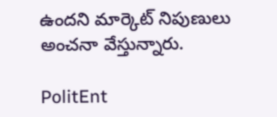ఉందని మార్కెట్ నిపుణులు అంచనా వేస్తున్నారు.

PolitEnt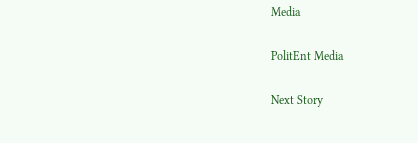Media

PolitEnt Media

Next Story